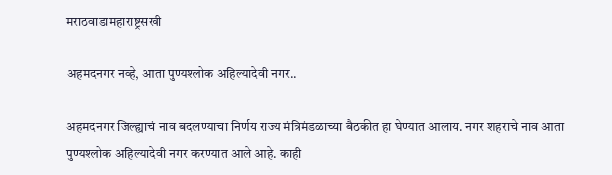मराठवाडामहाराष्ट्रसखी

अहमदनगर नव्हे, आता पुण्यश्लोक अहिल्यादेवी नगर..

अहमदनगर जिल्ह्याचं नाव बदलण्याचा निर्णय राज्य मंत्रिमंडळाच्या बैठकीत हा घेण्यात आलाय. नगर शहराचे नाव आता पुण्यश्लोक अहिल्यादेवी नगर करण्यात आले आहे. काही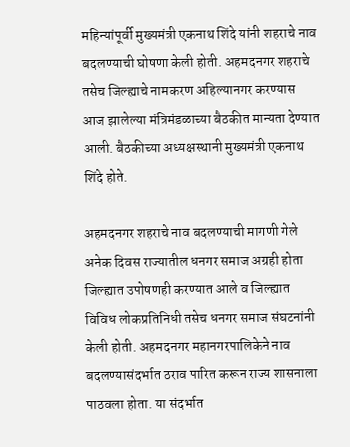महिन्यांपूर्वी मुख्यमंत्री एकनाथ शिंदे यांनी शहराचे नाव बदलण्याची घोषणा केली होती. अहमदनगर शहराचे तसेच जिल्ह्याचे नामकरण अहिल्यानगर करण्यास आज झालेल्या मंत्रिमंडळाच्या बैठकीत मान्यता देण्यात आली. बैठकीच्या अध्यक्षस्थानी मुख्यमंत्री एकनाथ शिंदे होते.

अहमदनगर शहराचे नाव बदलण्याची मागणी गेले अनेक दिवस राज्यातील धनगर समाज अग्रही होता जिल्ह्यात उपोषणही करण्यात आले व जिल्ह्यात विविध लोकप्रतिनिधी तसेच धनगर समाज संघटनांनी केली होती. अहमदनगर महानगरपालिकेने नाव बदलण्यासंदर्भात ठराव पारित करून राज्य शासनाला पाठवला होता. या संदर्भात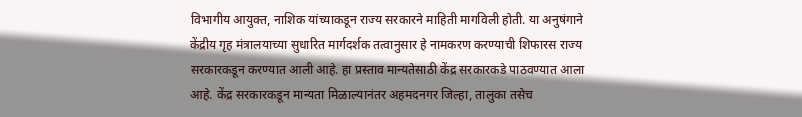विभागीय आयुक्त, नाशिक यांच्याकडून राज्य सरकारने माहिती मागविली होती. या अनुषंगाने केंद्रीय गृह मंत्रालयाच्या सुधारित मार्गदर्शक तत्वानुसार हे नामकरण करण्याची शिफारस राज्य सरकारकडून करण्यात आली आहे. हा प्रस्ताव मान्यतेसाठी केंद्र सरकारकडे पाठवण्यात आला आहे. केंद्र सरकारकडून मान्यता मिळाल्यानंतर अहमदनगर जिल्हा, तालुका तसेच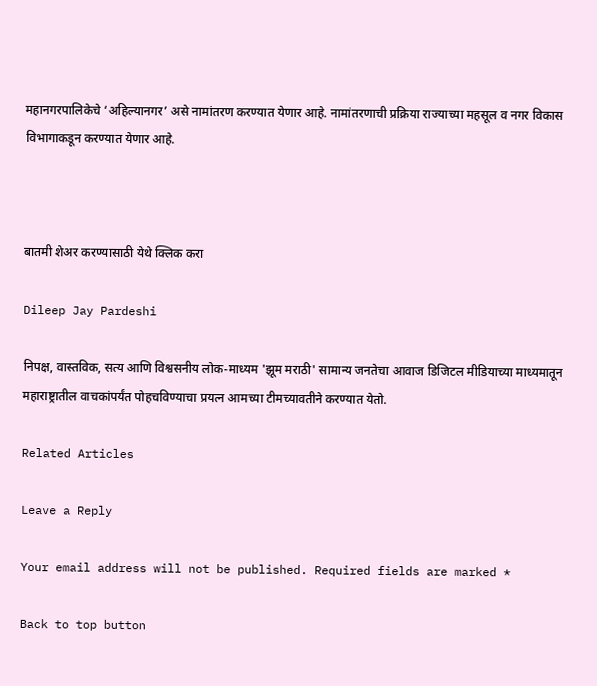महानगरपालिकेचे ‘अहिल्यानगर’ असे नामांतरण करण्यात येणार आहे. नामांतरणाची प्रक्रिया राज्याच्या महसूल व नगर विकास विभागाकडून करण्यात येणार आहे.



बातमी शेअर करण्यासाठी येथे क्लिक करा

Dileep Jay Pardeshi

निपक्ष, वास्तविक, सत्य आणि विश्वसनीय लोक-माध्यम 'झूम मराठी' सामान्य जनतेचा आवाज डिजिटल मीडियाच्या माध्यमातून महाराष्ट्रातील वाचकांपर्यंत पोहचविण्याचा प्रयत्न आमच्या टीमच्यावतीने करण्यात येतो.

Related Articles

Leave a Reply

Your email address will not be published. Required fields are marked *

Back to top button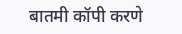बातमी कॉपी करणे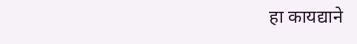हा कायद्याने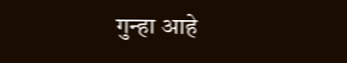गुन्हा आहे